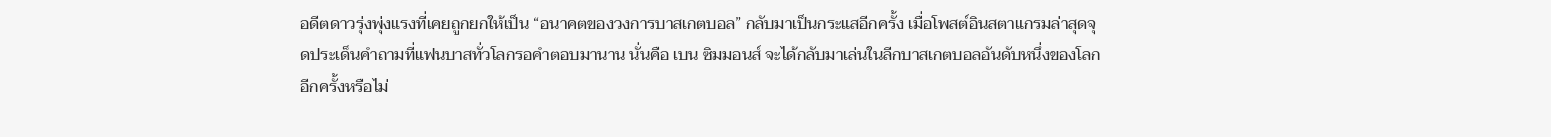อดีตดาวรุ่งพุ่งแรงที่เคยถูกยกให้เป็น “อนาคตของวงการบาสเกตบอล” กลับมาเป็นกระแสอีกครั้ง เมื่อโพสต์อินสตาแกรมล่าสุดจุดประเด็นคำถามที่แฟนบาสทั่วโลกรอคำตอบมานาน นั่นคือ เบน ซิมมอนส์ จะได้กลับมาเล่นในลีกบาสเกตบอลอันดับหนึ่งของโลกอีกครั้งหรือไม่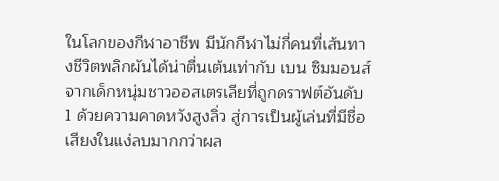ในโลกของกีฬาอาชีพ มีนักกีฬาไม่กี่คนที่เส้นทางชีวิตพลิกผันได้น่าตื่นเต้นเท่ากับ เบน ซิมมอนส์ จากเด็กหนุ่มชาวออสเตรเลียที่ถูกดราฟต์อันดับ 1 ด้วยความคาดหวังสูงลิ่ว สู่การเป็นผู้เล่นที่มีชื่อเสียงในแง่ลบมากกว่าผล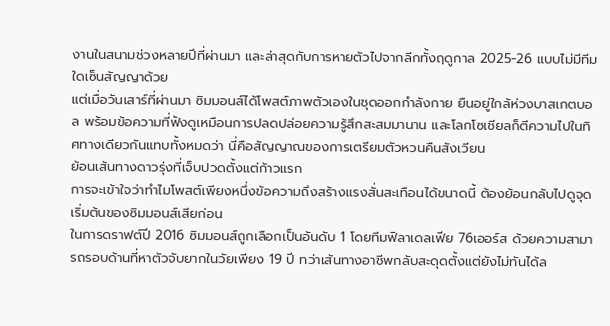งานในสนามช่วงหลายปีที่ผ่านมา และล่าสุดกับการหายตัวไปจากลีกทั้งฤดูกาล 2025-26 แบบไม่มีทีมใดเซ็นสัญญาด้วย
แต่เมื่อวันเสาร์ที่ผ่านมา ซิมมอนส์ได้โพสต์ภาพตัวเองในชุดออกกำลังกาย ยืนอยู่ใกล้ห่วงบาสเกตบอล พร้อมข้อความที่ฟังดูเหมือนการปลดปล่อยความรู้สึกสะสมมานาน และโลกโซเชียลก็ตีความไปในทิศทางเดียวกันแทบทั้งหมดว่า นี่คือสัญญาณของการเตรียมตัวหวนคืนสังเวียน
ย้อนเส้นทางดาวรุ่งที่เจ็บปวดตั้งแต่ก้าวแรก
การจะเข้าใจว่าทำไมโพสต์เพียงหนึ่งข้อความถึงสร้างแรงสั่นสะเทือนได้ขนาดนี้ ต้องย้อนกลับไปดูจุดเริ่มต้นของซิมมอนส์เสียก่อน
ในการดราฟต์ปี 2016 ซิมมอนส์ถูกเลือกเป็นอันดับ 1 โดยทีมฟิลาเดลเฟีย 76เออร์ส ด้วยความสามารถรอบด้านที่หาตัวจับยากในวัยเพียง 19 ปี ทว่าเส้นทางอาชีพกลับสะดุดตั้งแต่ยังไม่ทันได้ล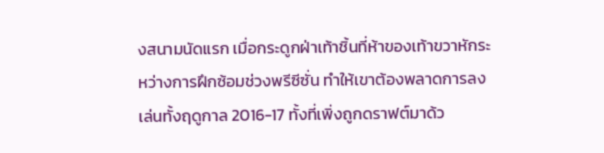งสนามนัดแรก เมื่อกระดูกฝ่าเท้าชิ้นที่ห้าของเท้าขวาหักระหว่างการฝึกซ้อมช่วงพรีซีซั่น ทำให้เขาต้องพลาดการลงเล่นทั้งฤดูกาล 2016-17 ทั้งที่เพิ่งถูกดราฟต์มาด้ว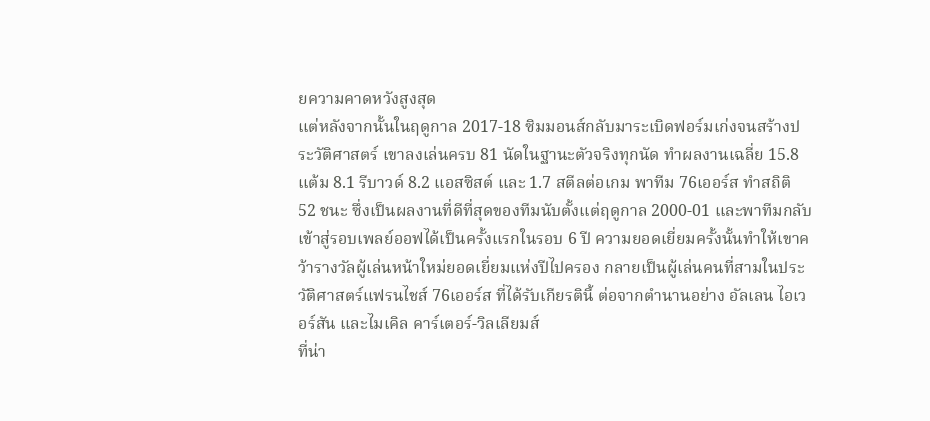ยความคาดหวังสูงสุด
แต่หลังจากนั้นในฤดูกาล 2017-18 ซิมมอนส์กลับมาระเบิดฟอร์มเก่งจนสร้างประวัติศาสตร์ เขาลงเล่นครบ 81 นัดในฐานะตัวจริงทุกนัด ทำผลงานเฉลี่ย 15.8 แต้ม 8.1 รีบาวด์ 8.2 แอสซิสต์ และ 1.7 สตีลต่อเกม พาทีม 76เออร์ส ทำสถิติ 52 ชนะ ซึ่งเป็นผลงานที่ดีที่สุดของทีมนับตั้งแต่ฤดูกาล 2000-01 และพาทีมกลับเข้าสู่รอบเพลย์ออฟได้เป็นครั้งแรกในรอบ 6 ปี ความยอดเยี่ยมครั้งนั้นทำให้เขาคว้ารางวัลผู้เล่นหน้าใหม่ยอดเยี่ยมแห่งปีไปครอง กลายเป็นผู้เล่นคนที่สามในประวัติศาสตร์แฟรนไชส์ 76เออร์ส ที่ได้รับเกียรตินี้ ต่อจากตำนานอย่าง อัลเลน ไอเวอร์สัน และไมเคิล คาร์เตอร์-วิลเลียมส์
ที่น่า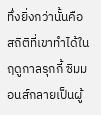ทึ่งยิ่งกว่านั้นคือสถิติที่เขาทำได้ในฤดูกาลรุกกี้ ซิมมอนส์กลายเป็นผู้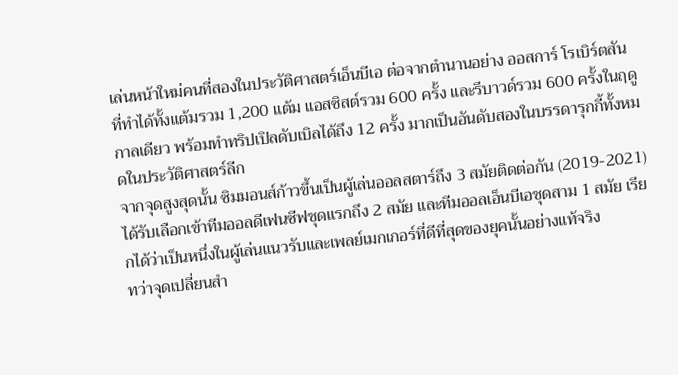เล่นหน้าใหม่คนที่สองในประวัติศาสตร์เอ็นบีเอ ต่อจากตำนานอย่าง ออสการ์ โรเบิร์ตสัน ที่ทำได้ทั้งแต้มรวม 1,200 แต้ม แอสซิสต์รวม 600 ครั้ง และรีบาวด์รวม 600 ครั้งในฤดูกาลเดียว พร้อมทำทริปเปิลดับเบิลได้ถึง 12 ครั้ง มากเป็นอันดับสองในบรรดารุกกี้ทั้งหมดในประวัติศาสตร์ลีก
จากจุดสูงสุดนั้น ซิมมอนส์ก้าวขึ้นเป็นผู้เล่นออลสตาร์ถึง 3 สมัยติดต่อกัน (2019-2021) ได้รับเลือกเข้าทีมออลดีเฟนซีฟชุดแรกถึง 2 สมัย และทีมออลเอ็นบีเอชุดสาม 1 สมัย เรียกได้ว่าเป็นหนึ่งในผู้เล่นแนวรับและเพลย์เมกเกอร์ที่ดีที่สุดของยุคนั้นอย่างแท้จริง
ทว่าจุดเปลี่ยนสำ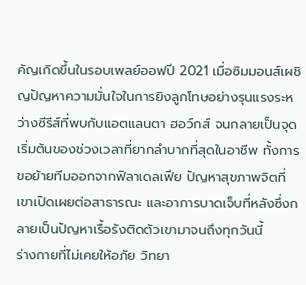คัญเกิดขึ้นในรอบเพลย์ออฟปี 2021 เมื่อซิมมอนส์เผชิญปัญหาความมั่นใจในการยิงลูกโทษอย่างรุนแรงระหว่างซีรีส์ที่พบกับแอตแลนตา ฮอว์กส์ จนกลายเป็นจุดเริ่มต้นของช่วงเวลาที่ยากลำบากที่สุดในอาชีพ ทั้งการขอย้ายทีมออกจากฟิลาเดลเฟีย ปัญหาสุขภาพจิตที่เขาเปิดเผยต่อสาธารณะ และอาการบาดเจ็บที่หลังซึ่งกลายเป็นปัญหาเรื้อรังติดตัวเขามาจนถึงทุกวันนี้
ร่างกายที่ไม่เคยให้อภัย วิทยา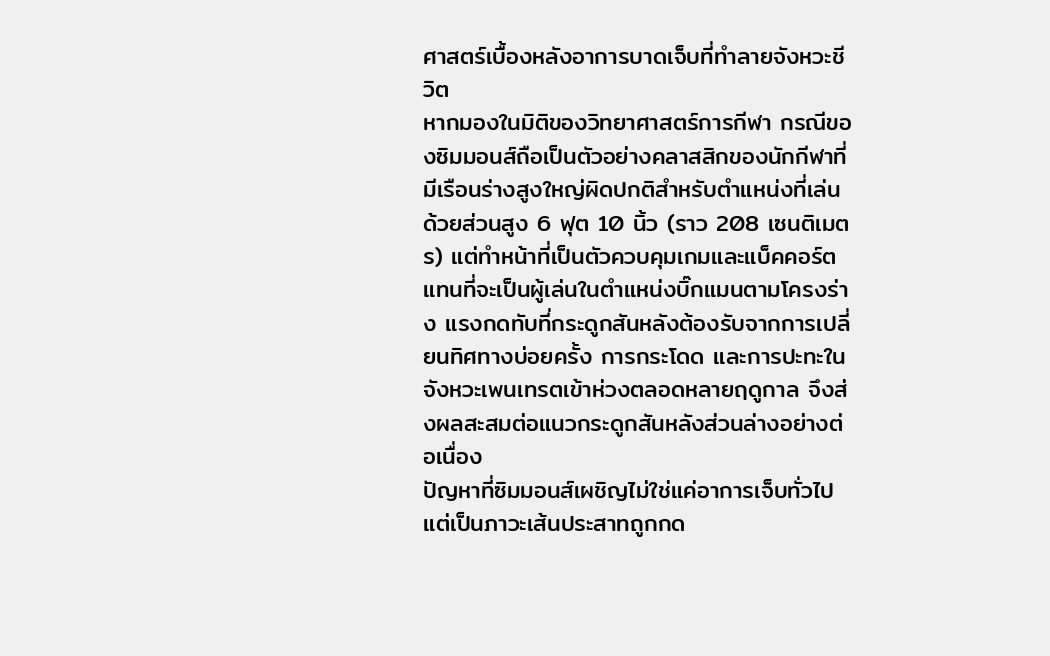ศาสตร์เบื้องหลังอาการบาดเจ็บที่ทำลายจังหวะชีวิต
หากมองในมิติของวิทยาศาสตร์การกีฬา กรณีของซิมมอนส์ถือเป็นตัวอย่างคลาสสิกของนักกีฬาที่มีเรือนร่างสูงใหญ่ผิดปกติสำหรับตำแหน่งที่เล่น ด้วยส่วนสูง 6 ฟุต 10 นิ้ว (ราว 208 เซนติเมตร) แต่ทำหน้าที่เป็นตัวควบคุมเกมและแบ็คคอร์ตแทนที่จะเป็นผู้เล่นในตำแหน่งบิ๊กแมนตามโครงร่าง แรงกดทับที่กระดูกสันหลังต้องรับจากการเปลี่ยนทิศทางบ่อยครั้ง การกระโดด และการปะทะในจังหวะเพนเทรตเข้าห่วงตลอดหลายฤดูกาล จึงส่งผลสะสมต่อแนวกระดูกสันหลังส่วนล่างอย่างต่อเนื่อง
ปัญหาที่ซิมมอนส์เผชิญไม่ใช่แค่อาการเจ็บทั่วไป แต่เป็นภาวะเส้นประสาทถูกกด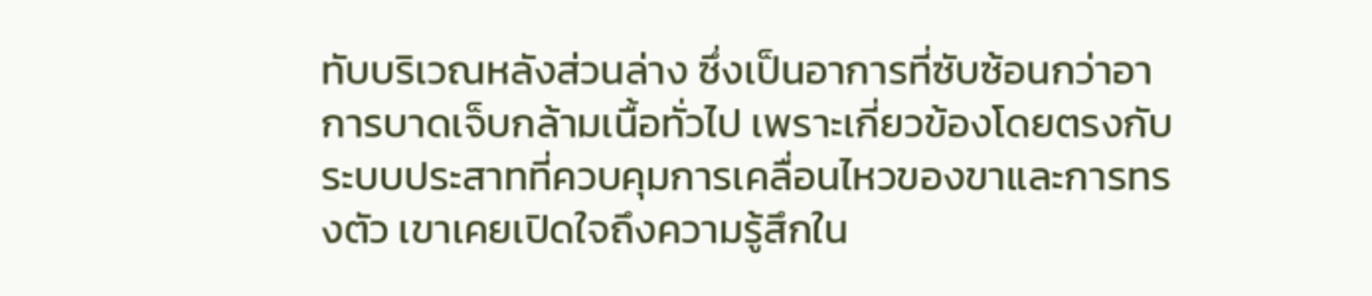ทับบริเวณหลังส่วนล่าง ซึ่งเป็นอาการที่ซับซ้อนกว่าอาการบาดเจ็บกล้ามเนื้อทั่วไป เพราะเกี่ยวข้องโดยตรงกับระบบประสาทที่ควบคุมการเคลื่อนไหวของขาและการทรงตัว เขาเคยเปิดใจถึงความรู้สึกใน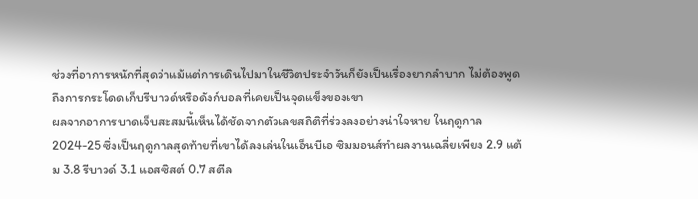ช่วงที่อาการหนักที่สุดว่าแม้แต่การเดินไปมาในชีวิตประจำวันก็ยังเป็นเรื่องยากลำบาก ไม่ต้องพูดถึงการกระโดดเก็บรีบาวด์หรือดังก์บอลที่เคยเป็นจุดแข็งของเขา
ผลจากอาการบาดเจ็บสะสมนี้เห็นได้ชัดจากตัวเลขสถิติที่ร่วงลงอย่างน่าใจหาย ในฤดูกาล 2024-25 ซึ่งเป็นฤดูกาลสุดท้ายที่เขาได้ลงเล่นในเอ็นบีเอ ซิมมอนส์ทำผลงานเฉลี่ยเพียง 2.9 แต้ม 3.8 รีบาวด์ 3.1 แอสซิสต์ 0.7 สตีล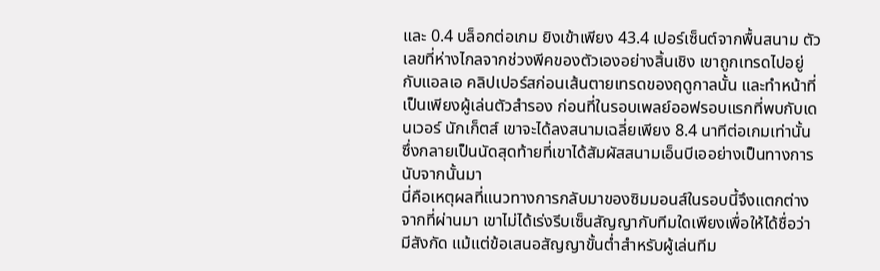และ 0.4 บล็อกต่อเกม ยิงเข้าเพียง 43.4 เปอร์เซ็นต์จากพื้นสนาม ตัวเลขที่ห่างไกลจากช่วงพีคของตัวเองอย่างสิ้นเชิง เขาถูกเทรดไปอยู่กับแอลเอ คลิปเปอร์สก่อนเส้นตายเทรดของฤดูกาลนั้น และทำหน้าที่เป็นเพียงผู้เล่นตัวสำรอง ก่อนที่ในรอบเพลย์ออฟรอบแรกที่พบกับเดนเวอร์ นักเก็ตส์ เขาจะได้ลงสนามเฉลี่ยเพียง 8.4 นาทีต่อเกมเท่านั้น ซึ่งกลายเป็นนัดสุดท้ายที่เขาได้สัมผัสสนามเอ็นบีเออย่างเป็นทางการนับจากนั้นมา
นี่คือเหตุผลที่แนวทางการกลับมาของซิมมอนส์ในรอบนี้จึงแตกต่างจากที่ผ่านมา เขาไม่ได้เร่งรีบเซ็นสัญญากับทีมใดเพียงเพื่อให้ได้ชื่อว่ามีสังกัด แม้แต่ข้อเสนอสัญญาขั้นต่ำสำหรับผู้เล่นทีม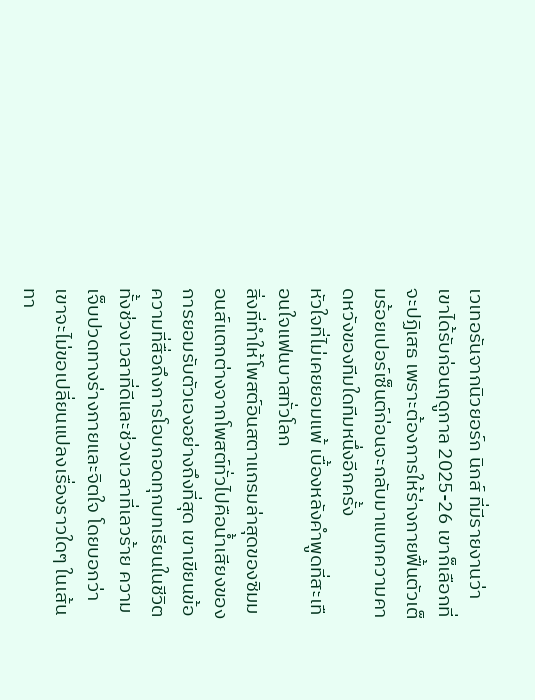เวเทอรันจากนิวยอร์ก นิกส์ ที่มีรายงานว่าเขาได้รับก่อนฤดูกาล 2025-26 เขาก็เลือกที่จะปฏิเสธ เพราะต้องการให้ร่างกายฟื้นตัวเต็มร้อยเปอร์เซ็นต์ก่อนจะกลับมาแบกความคาดหวังของทีมใดทีมหนึ่งอีกครั้ง
หัวใจที่ไม่เคยยอมแพ้ เบื้องหลังคำพูดที่สะเทือนใจแฟนบาสทั่วโลก
สิ่งที่ทำให้โพสต์อินสตาแกรมล่าสุดของซิมมอนส์แตกต่างจากโพสต์ทั่วไปคือน้ำเสียงของการยอมรับตัวเองอย่างถึงที่สุด เขาเขียนข้อความที่สื่อถึงการโอบกอดทุกบทเรียนในชีวิต ทั้งช่วงเวลาที่ดีและช่วงเวลาที่เลวร้าย ความเจ็บปวดทางร่างกายและจิตใจ โดยบอกว่าเขาจะไม่ขอเปลี่ยนแปลงเรื่องราวใดๆ ในเส้นทา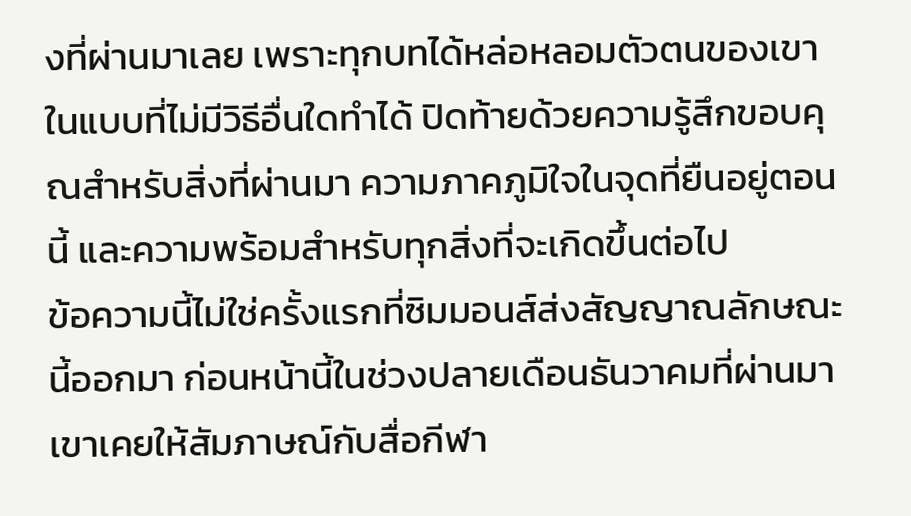งที่ผ่านมาเลย เพราะทุกบทได้หล่อหลอมตัวตนของเขาในแบบที่ไม่มีวิธีอื่นใดทำได้ ปิดท้ายด้วยความรู้สึกขอบคุณสำหรับสิ่งที่ผ่านมา ความภาคภูมิใจในจุดที่ยืนอยู่ตอนนี้ และความพร้อมสำหรับทุกสิ่งที่จะเกิดขึ้นต่อไป
ข้อความนี้ไม่ใช่ครั้งแรกที่ซิมมอนส์ส่งสัญญาณลักษณะนี้ออกมา ก่อนหน้านี้ในช่วงปลายเดือนธันวาคมที่ผ่านมา เขาเคยให้สัมภาษณ์กับสื่อกีฬา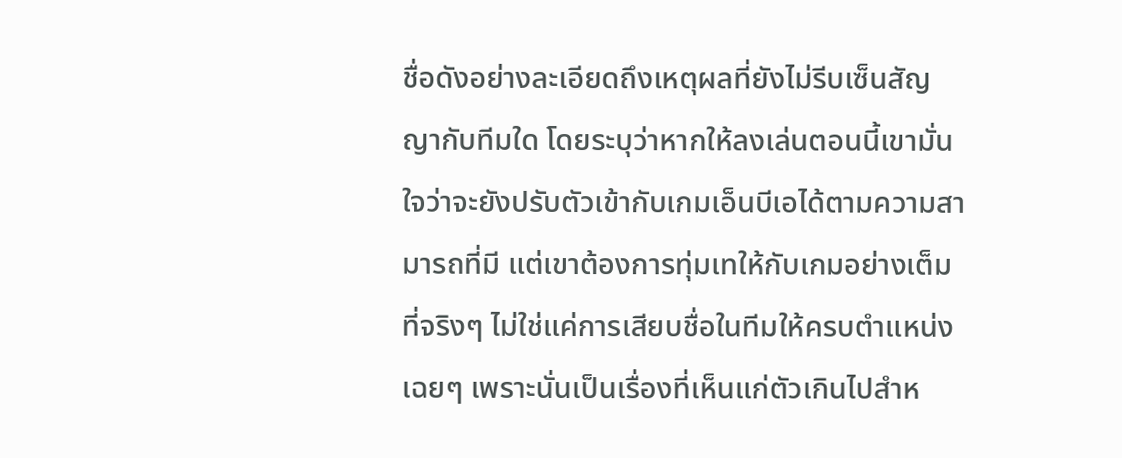ชื่อดังอย่างละเอียดถึงเหตุผลที่ยังไม่รีบเซ็นสัญญากับทีมใด โดยระบุว่าหากให้ลงเล่นตอนนี้เขามั่นใจว่าจะยังปรับตัวเข้ากับเกมเอ็นบีเอได้ตามความสามารถที่มี แต่เขาต้องการทุ่มเทให้กับเกมอย่างเต็มที่จริงๆ ไม่ใช่แค่การเสียบชื่อในทีมให้ครบตำแหน่งเฉยๆ เพราะนั่นเป็นเรื่องที่เห็นแก่ตัวเกินไปสำห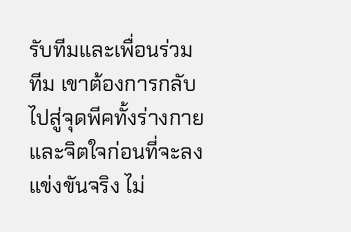รับทีมและเพื่อนร่วมทีม เขาต้องการกลับไปสู่จุดพีคทั้งร่างกายและจิตใจก่อนที่จะลงแข่งขันจริง ไม่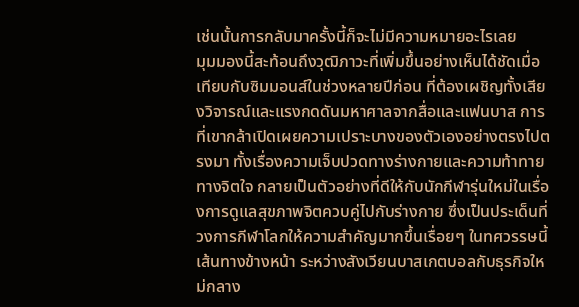เช่นนั้นการกลับมาครั้งนี้ก็จะไม่มีความหมายอะไรเลย
มุมมองนี้สะท้อนถึงวุฒิภาวะที่เพิ่มขึ้นอย่างเห็นได้ชัดเมื่อเทียบกับซิมมอนส์ในช่วงหลายปีก่อน ที่ต้องเผชิญทั้งเสียงวิจารณ์และแรงกดดันมหาศาลจากสื่อและแฟนบาส การที่เขากล้าเปิดเผยความเปราะบางของตัวเองอย่างตรงไปตรงมา ทั้งเรื่องความเจ็บปวดทางร่างกายและความท้าทายทางจิตใจ กลายเป็นตัวอย่างที่ดีให้กับนักกีฬารุ่นใหม่ในเรื่องการดูแลสุขภาพจิตควบคู่ไปกับร่างกาย ซึ่งเป็นประเด็นที่วงการกีฬาโลกให้ความสำคัญมากขึ้นเรื่อยๆ ในทศวรรษนี้
เส้นทางข้างหน้า ระหว่างสังเวียนบาสเกตบอลกับธุรกิจใหม่กลาง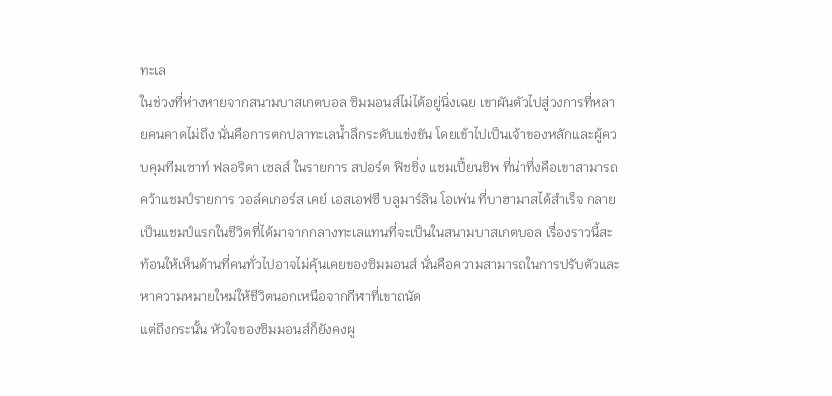ทะเล
ในช่วงที่ห่างหายจากสนามบาสเกตบอล ซิมมอนส์ไม่ได้อยู่นิ่งเฉย เขาผันตัวไปสู่วงการที่หลายคนคาดไม่ถึง นั่นคือการตกปลาทะเลน้ำลึกระดับแข่งขัน โดยเข้าไปเป็นเจ้าของหลักและผู้ควบคุมทีมเซาท์ ฟลอริดา เซลส์ ในรายการ สปอร์ต ฟิชชิ่ง แชมเปี้ยนชิพ ที่น่าทึ่งคือเขาสามารถคว้าแชมป์รายการ วอล์คเกอร์ส เคย์ เอสเอฟซี บลูมาร์ลิน โอเพ่น ที่บาฮามาสได้สำเร็จ กลายเป็นแชมป์แรกในชีวิตที่ได้มาจากกลางทะเลแทนที่จะเป็นในสนามบาสเกตบอล เรื่องราวนี้สะท้อนให้เห็นด้านที่คนทั่วไปอาจไม่คุ้นเคยของซิมมอนส์ นั่นคือความสามารถในการปรับตัวและหาความหมายใหม่ให้ชีวิตนอกเหนือจากกีฬาที่เขาถนัด
แต่ถึงกระนั้น หัวใจของซิมมอนส์ก็ยังคงผู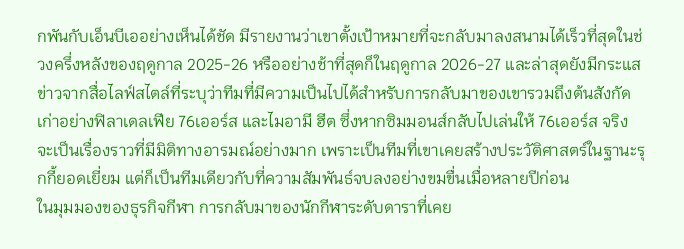กพันกับเอ็นบีเออย่างเห็นได้ชัด มีรายงานว่าเขาตั้งเป้าหมายที่จะกลับมาลงสนามได้เร็วที่สุดในช่วงครึ่งหลังของฤดูกาล 2025-26 หรืออย่างช้าที่สุดก็ในฤดูกาล 2026-27 และล่าสุดยังมีกระแสข่าวจากสื่อไลฟ์สไตล์ที่ระบุว่าทีมที่มีความเป็นไปได้สำหรับการกลับมาของเขารวมถึงต้นสังกัดเก่าอย่างฟิลาเดลเฟีย 76เออร์ส และไมอามี ฮีต ซึ่งหากซิมมอนส์กลับไปเล่นให้ 76เออร์ส จริง จะเป็นเรื่องราวที่มีมิติทางอารมณ์อย่างมาก เพราะเป็นทีมที่เขาเคยสร้างประวัติศาสตร์ในฐานะรุกกี้ยอดเยี่ยม แต่ก็เป็นทีมเดียวกับที่ความสัมพันธ์จบลงอย่างขมขื่นเมื่อหลายปีก่อน
ในมุมมองของธุรกิจกีฬา การกลับมาของนักกีฬาระดับดาราที่เคย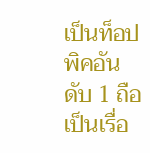เป็นท็อปพิคอันดับ 1 ถือเป็นเรื่อ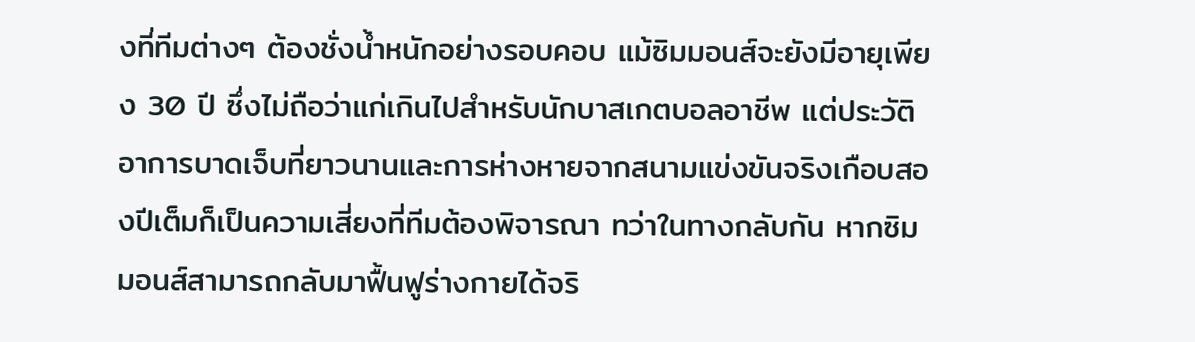งที่ทีมต่างๆ ต้องชั่งน้ำหนักอย่างรอบคอบ แม้ซิมมอนส์จะยังมีอายุเพียง 30 ปี ซึ่งไม่ถือว่าแก่เกินไปสำหรับนักบาสเกตบอลอาชีพ แต่ประวัติอาการบาดเจ็บที่ยาวนานและการห่างหายจากสนามแข่งขันจริงเกือบสองปีเต็มก็เป็นความเสี่ยงที่ทีมต้องพิจารณา ทว่าในทางกลับกัน หากซิมมอนส์สามารถกลับมาฟื้นฟูร่างกายได้จริ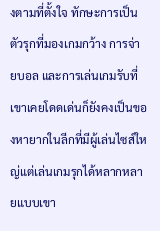งตามที่ตั้งใจ ทักษะการเป็นตัวรุกที่มองเกมกว้าง การจ่ายบอล และการเล่นเกมรับที่เขาเคยโดดเด่นก็ยังคงเป็นของหายากในลีกที่มีผู้เล่นไซส์ใหญ่แต่เล่นเกมรุกได้หลากหลายแบบเขา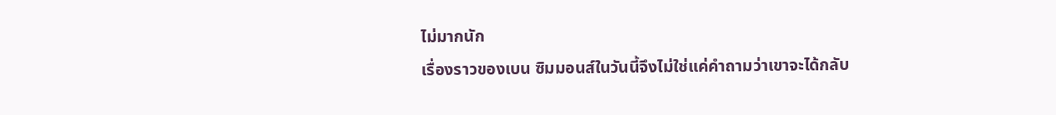ไม่มากนัก
เรื่องราวของเบน ซิมมอนส์ในวันนี้จึงไม่ใช่แค่คำถามว่าเขาจะได้กลับ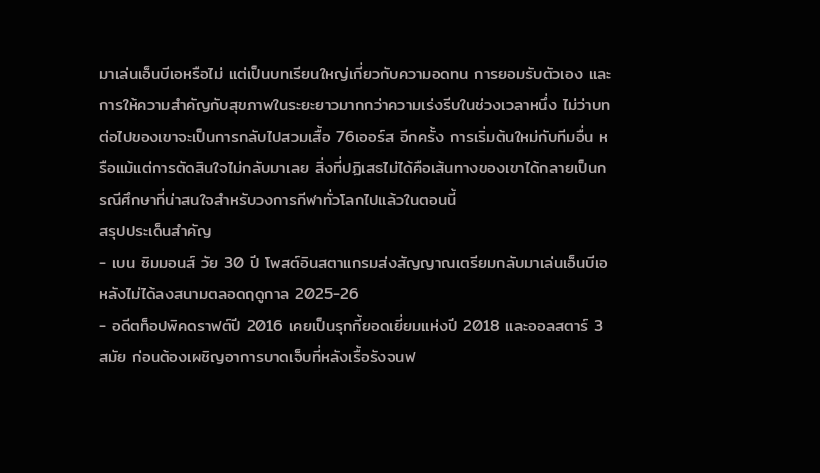มาเล่นเอ็นบีเอหรือไม่ แต่เป็นบทเรียนใหญ่เกี่ยวกับความอดทน การยอมรับตัวเอง และการให้ความสำคัญกับสุขภาพในระยะยาวมากกว่าความเร่งรีบในช่วงเวลาหนึ่ง ไม่ว่าบทต่อไปของเขาจะเป็นการกลับไปสวมเสื้อ 76เออร์ส อีกครั้ง การเริ่มต้นใหม่กับทีมอื่น หรือแม้แต่การตัดสินใจไม่กลับมาเลย สิ่งที่ปฏิเสธไม่ได้คือเส้นทางของเขาได้กลายเป็นกรณีศึกษาที่น่าสนใจสำหรับวงการกีฬาทั่วโลกไปแล้วในตอนนี้
สรุปประเด็นสำคัญ
- เบน ซิมมอนส์ วัย 30 ปี โพสต์อินสตาแกรมส่งสัญญาณเตรียมกลับมาเล่นเอ็นบีเอ หลังไม่ได้ลงสนามตลอดฤดูกาล 2025-26
- อดีตท็อปพิคดราฟต์ปี 2016 เคยเป็นรุกกี้ยอดเยี่ยมแห่งปี 2018 และออลสตาร์ 3 สมัย ก่อนต้องเผชิญอาการบาดเจ็บที่หลังเรื้อรังจนฟ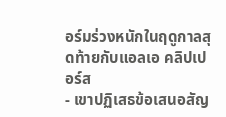อร์มร่วงหนักในฤดูกาลสุดท้ายกับแอลเอ คลิปเปอร์ส
- เขาปฏิเสธข้อเสนอสัญ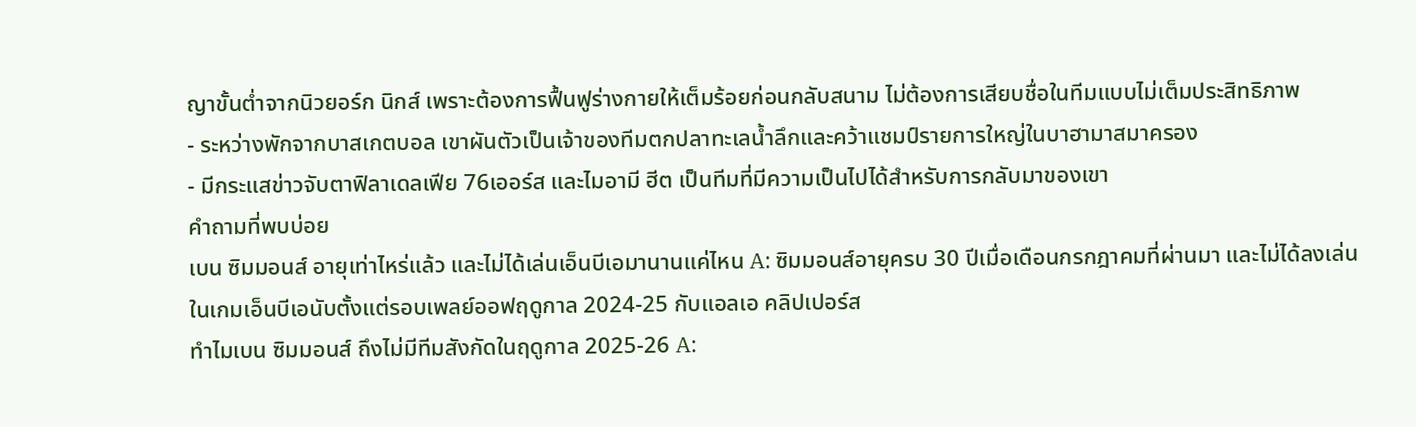ญาขั้นต่ำจากนิวยอร์ก นิกส์ เพราะต้องการฟื้นฟูร่างกายให้เต็มร้อยก่อนกลับสนาม ไม่ต้องการเสียบชื่อในทีมแบบไม่เต็มประสิทธิภาพ
- ระหว่างพักจากบาสเกตบอล เขาผันตัวเป็นเจ้าของทีมตกปลาทะเลน้ำลึกและคว้าแชมป์รายการใหญ่ในบาฮามาสมาครอง
- มีกระแสข่าวจับตาฟิลาเดลเฟีย 76เออร์ส และไมอามี ฮีต เป็นทีมที่มีความเป็นไปได้สำหรับการกลับมาของเขา
คำถามที่พบบ่อย
เบน ซิมมอนส์ อายุเท่าไหร่แล้ว และไม่ได้เล่นเอ็นบีเอมานานแค่ไหน A: ซิมมอนส์อายุครบ 30 ปีเมื่อเดือนกรกฎาคมที่ผ่านมา และไม่ได้ลงเล่นในเกมเอ็นบีเอนับตั้งแต่รอบเพลย์ออฟฤดูกาล 2024-25 กับแอลเอ คลิปเปอร์ส
ทำไมเบน ซิมมอนส์ ถึงไม่มีทีมสังกัดในฤดูกาล 2025-26 A: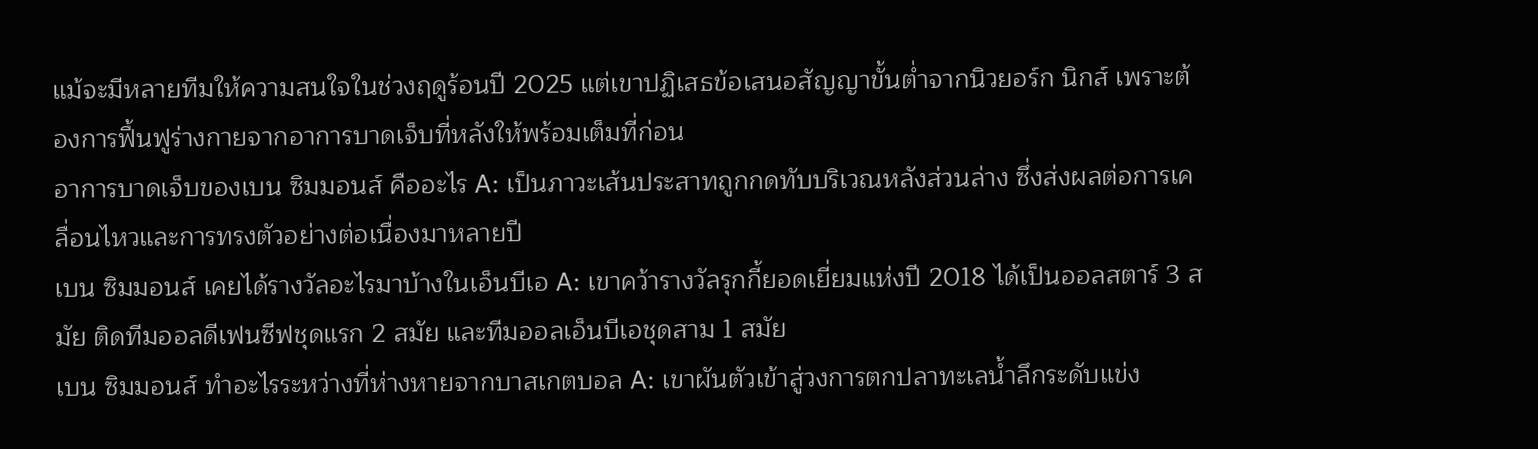แม้จะมีหลายทีมให้ความสนใจในช่วงฤดูร้อนปี 2025 แต่เขาปฏิเสธข้อเสนอสัญญาขั้นต่ำจากนิวยอร์ก นิกส์ เพราะต้องการฟื้นฟูร่างกายจากอาการบาดเจ็บที่หลังให้พร้อมเต็มที่ก่อน
อาการบาดเจ็บของเบน ซิมมอนส์ คืออะไร A: เป็นภาวะเส้นประสาทถูกกดทับบริเวณหลังส่วนล่าง ซึ่งส่งผลต่อการเคลื่อนไหวและการทรงตัวอย่างต่อเนื่องมาหลายปี
เบน ซิมมอนส์ เคยได้รางวัลอะไรมาบ้างในเอ็นบีเอ A: เขาคว้ารางวัลรุกกี้ยอดเยี่ยมแห่งปี 2018 ได้เป็นออลสตาร์ 3 สมัย ติดทีมออลดีเฟนซีฟชุดแรก 2 สมัย และทีมออลเอ็นบีเอชุดสาม 1 สมัย
เบน ซิมมอนส์ ทำอะไรระหว่างที่ห่างหายจากบาสเกตบอล A: เขาผันตัวเข้าสู่วงการตกปลาทะเลน้ำลึกระดับแข่ง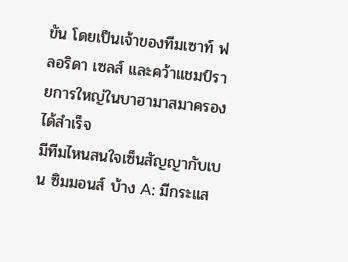ขัน โดยเป็นเจ้าของทีมเซาท์ ฟลอริดา เซลส์ และคว้าแชมป์รายการใหญ่ในบาฮามาสมาครองได้สำเร็จ
มีทีมไหนสนใจเซ็นสัญญากับเบน ซิมมอนส์ บ้าง A: มีกระแส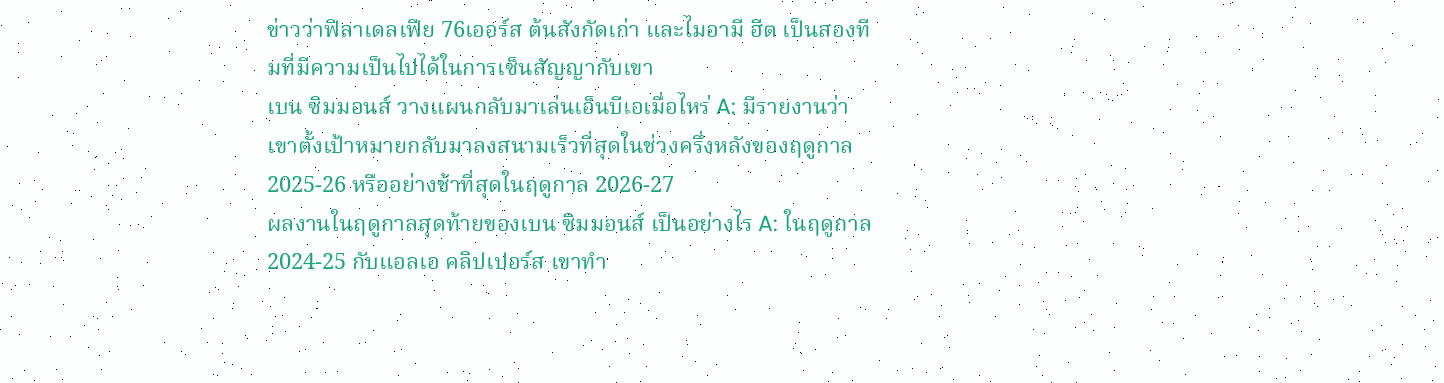ข่าวว่าฟิลาเดลเฟีย 76เออร์ส ต้นสังกัดเก่า และไมอามี ฮีต เป็นสองทีมที่มีความเป็นไปได้ในการเซ็นสัญญากับเขา
เบน ซิมมอนส์ วางแผนกลับมาเล่นเอ็นบีเอเมื่อไหร่ A: มีรายงานว่าเขาตั้งเป้าหมายกลับมาลงสนามเร็วที่สุดในช่วงครึ่งหลังของฤดูกาล 2025-26 หรืออย่างช้าที่สุดในฤดูกาล 2026-27
ผลงานในฤดูกาลสุดท้ายของเบน ซิมมอนส์ เป็นอย่างไร A: ในฤดูกาล 2024-25 กับแอลเอ คลิปเปอร์ส เขาทำ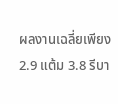ผลงานเฉลี่ยเพียง 2.9 แต้ม 3.8 รีบา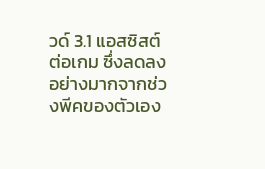วด์ 3.1 แอสซิสต์ต่อเกม ซึ่งลดลงอย่างมากจากช่วงพีคของตัวเอง